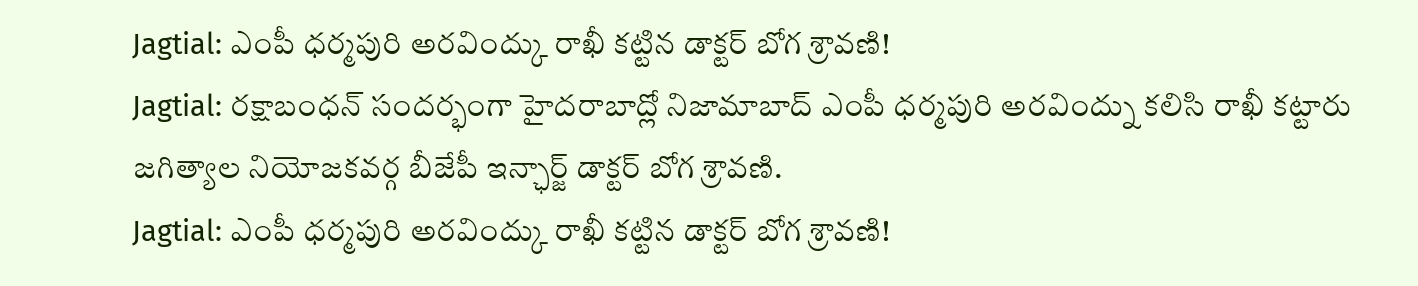Jagtial: ఎంపీ ధర్మపురి అరవింద్కు రాఖీ కట్టిన డాక్టర్ బోగ శ్రావణి!
Jagtial: రక్షాబంధన్ సందర్భంగా హైదరాబాద్లో నిజామాబాద్ ఎంపీ ధర్మపురి అరవింద్ను కలిసి రాఖీ కట్టారు జగిత్యాల నియోజకవర్గ బీజేపీ ఇన్ఛార్జ్ డాక్టర్ బోగ శ్రావణి.
Jagtial: ఎంపీ ధర్మపురి అరవింద్కు రాఖీ కట్టిన డాక్టర్ బోగ శ్రావణి!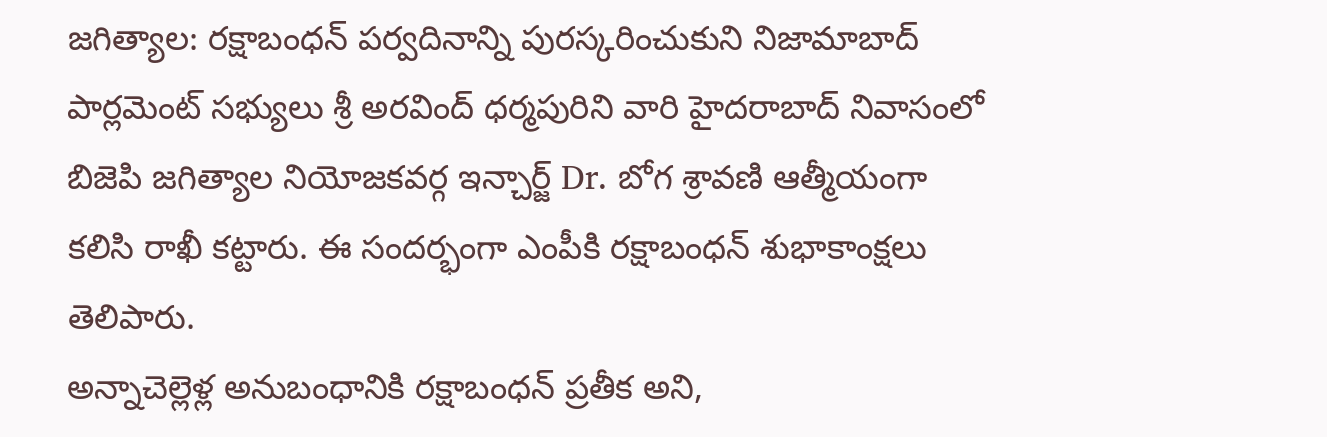జగిత్యాల: రక్షాబంధన్ పర్వదినాన్ని పురస్కరించుకుని నిజామాబాద్ పార్లమెంట్ సభ్యులు శ్రీ అరవింద్ ధర్మపురిని వారి హైదరాబాద్ నివాసంలో బిజెపి జగిత్యాల నియోజకవర్గ ఇన్చార్జ్ Dr. బోగ శ్రావణి ఆత్మీయంగా కలిసి రాఖీ కట్టారు. ఈ సందర్భంగా ఎంపీకి రక్షాబంధన్ శుభాకాంక్షలు తెలిపారు.
అన్నాచెల్లెళ్ల అనుబంధానికి రక్షాబంధన్ ప్రతీక అని,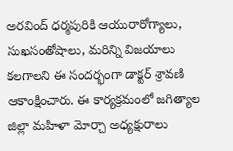అరవింద్ ధర్మపురికి ఆయురారోగ్యాలు, సుఖసంతోషాలు, మరిన్ని విజయాలు కలగాలని ఈ సందర్భంగా డాక్టర్ శ్రావణి ఆకాంక్షించారు. ఈ కార్యక్రమంలో జగిత్యాల జిల్లా మహిళా మోర్చా అధ్యక్షురాలు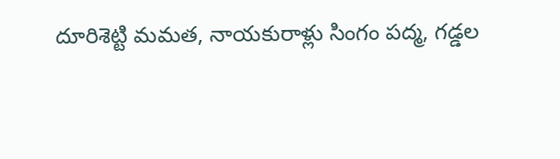దూరిశెట్టి మమత, నాయకురాళ్లు సింగం పద్మ, గడ్డల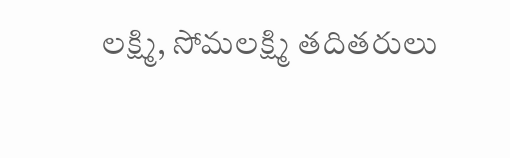లక్ష్మి, సోమలక్ష్మి తదితరులు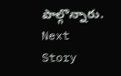పాల్గొన్నారు.
Next Story